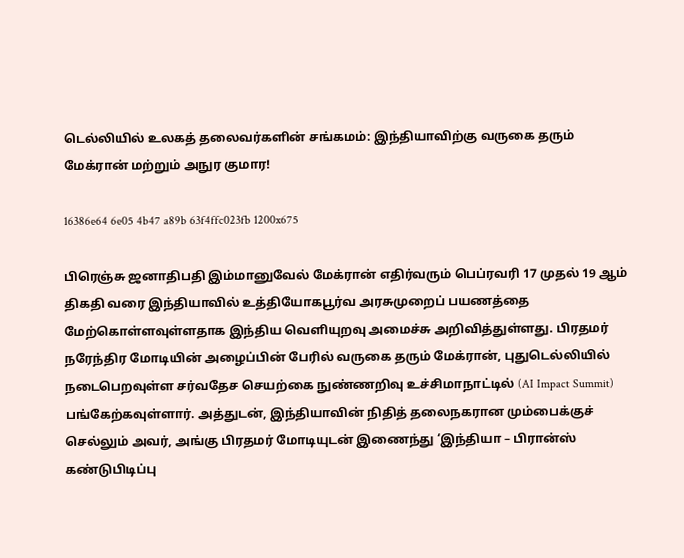டெல்லியில் உலகத் தலைவர்களின் சங்கமம்: இந்தியாவிற்கு வருகை தரும் மேக்ரான் மற்றும் அநுர குமார!

16386e64 6e05 4b47 a89b 63f4ffc023fb 1200x675

பிரெஞ்சு ஜனாதிபதி இம்மானுவேல் மேக்ரான் எதிர்வரும் பெப்ரவரி 17 முதல் 19 ஆம் திகதி வரை இந்தியாவில் உத்தியோகபூர்வ அரசுமுறைப் பயணத்தை மேற்கொள்ளவுள்ளதாக இந்திய வெளியுறவு அமைச்சு அறிவித்துள்ளது. பிரதமர் நரேந்திர மோடியின் அழைப்பின் பேரில் வருகை தரும் மேக்ரான், புதுடெல்லியில் நடைபெறவுள்ள சர்வதேச செயற்கை நுண்ணறிவு உச்சிமாநாட்டில் (AI Impact Summit) பங்கேற்கவுள்ளார். அத்துடன், இந்தியாவின் நிதித் தலைநகரான மும்பைக்குச் செல்லும் அவர், அங்கு பிரதமர் மோடியுடன் இணைந்து ‘இந்தியா – பிரான்ஸ் கண்டுபிடிப்பு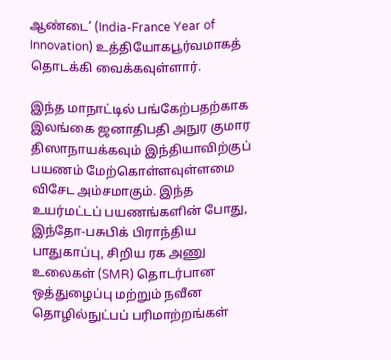ஆண்டை’ (India-France Year of Innovation) உத்தியோகபூர்வமாகத் தொடக்கி வைக்கவுள்ளார்.

இந்த மாநாட்டில் பங்கேற்பதற்காக இலங்கை ஜனாதிபதி அநுர குமார திஸாநாயக்கவும் இந்தியாவிற்குப் பயணம் மேற்கொள்ளவுள்ளமை விசேட அம்சமாகும். இந்த உயர்மட்டப் பயணங்களின் போது, இந்தோ-பசுபிக் பிராந்திய பாதுகாப்பு, சிறிய ரக அணு உலைகள் (SMR) தொடர்பான ஒத்துழைப்பு மற்றும் நவீன தொழில்நுட்பப் பரிமாற்றங்கள்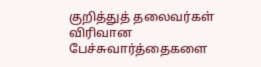குறித்துத் தலைவர்கள் விரிவான பேச்சுவார்த்தைகளை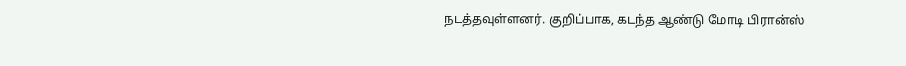நடத்தவுள்ளனர். குறிப்பாக, கடந்த ஆண்டு மோடி பிரான்ஸ்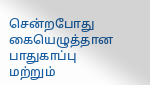சென்றபோது கையெழுத்தான பாதுகாப்பு மற்றும்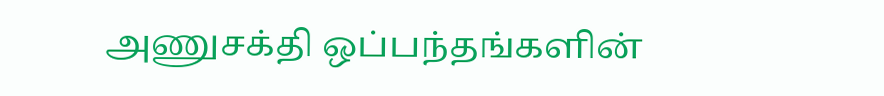அணுசக்தி ஒப்பந்தங்களின்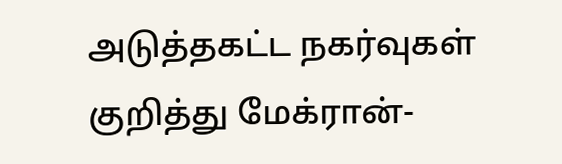அடுத்தகட்ட நகர்வுகள் குறித்து மேக்ரான்-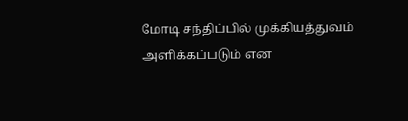மோடி சந்திப்பில் முக்கியத்துவம் அளிக்கப்படும் என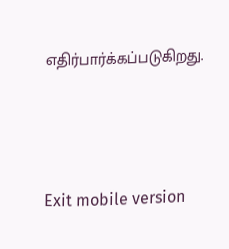எதிர்பார்க்கப்படுகிறது.





Exit mobile version